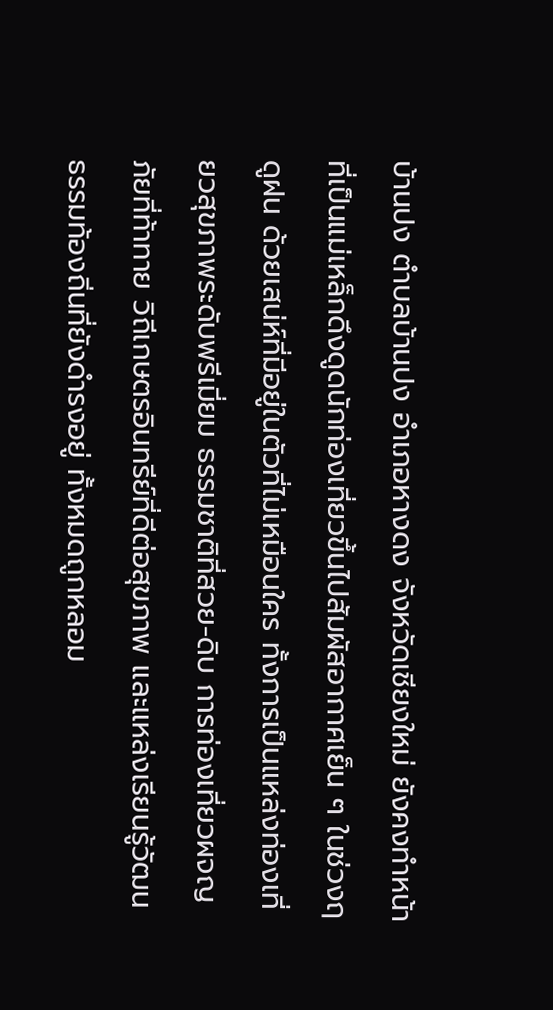บ้านปง ตำบลบ้านปง อำเภอหางดง จังหวัดเชียงใหม่ ยังคงทำหน้าที่เป็นแม่เหล็กดึงดูดนักท่องเที่ยวขึ้นไปสัมผัสอากาศเย็น ๆ ในช่วงฤดูฝน ด้วยเสน่ห์ที่มีอยู่ในตัวที่ไม่เหมือนใคร ทั้งการเป็นแหล่งท่องเที่ยวสุขภาพระดับพรีเมี่ยม ธรรมชาติที่สวย-ดิบ การท่องเที่ยวผจญภัยที่ท้าทาย วิถีเกษตรอินทรีย์ที่ดีต่อสุขภาพ และแหล่งเรียนรู้วัฒนธรรมท้องถิ่นที่ยังดำรงอยู่ ทั้งหมดถูกหลอม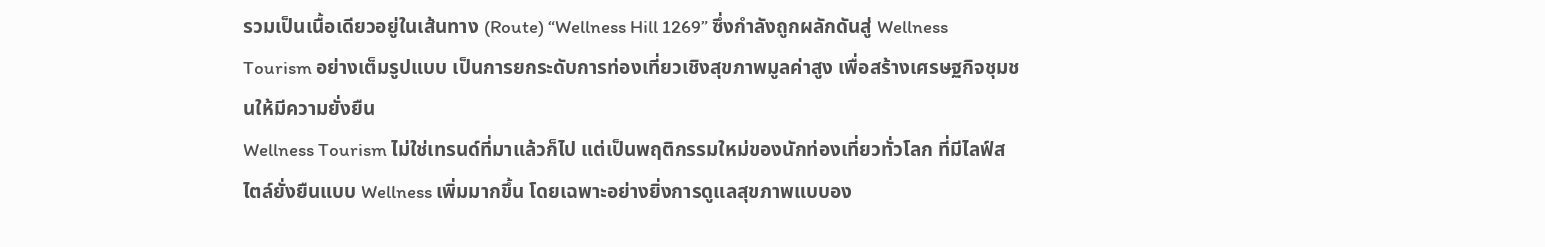รวมเป็นเนื้อเดียวอยู่ในเส้นทาง (Route) “Wellness Hill 1269” ซึ่งกำลังถูกผลักดันสู่ Wellness Tourism อย่างเต็มรูปแบบ เป็นการยกระดับการท่องเที่ยวเชิงสุขภาพมูลค่าสูง เพื่อสร้างเศรษฐกิจชุมชนให้มีความยั่งยืน
Wellness Tourism ไม่ใช่เทรนด์ที่มาแล้วก็ไป แต่เป็นพฤติกรรมใหม่ของนักท่องเที่ยวทั่วโลก ที่มีไลฟ์สไตล์ยั่งยืนแบบ Wellness เพิ่มมากขึ้น โดยเฉพาะอย่างยิ่งการดูแลสุขภาพแบบอง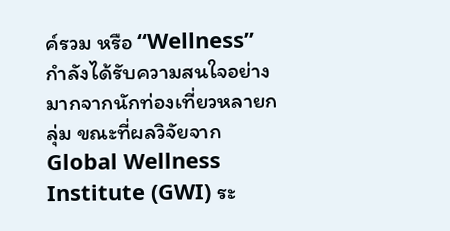ค์รวม หรือ “Wellness” กำลังได้รับความสนใจอย่างมากจากนักท่องเที่ยวหลายกลุ่ม ขณะที่ผลวิจัยจาก Global Wellness Institute (GWI) ระ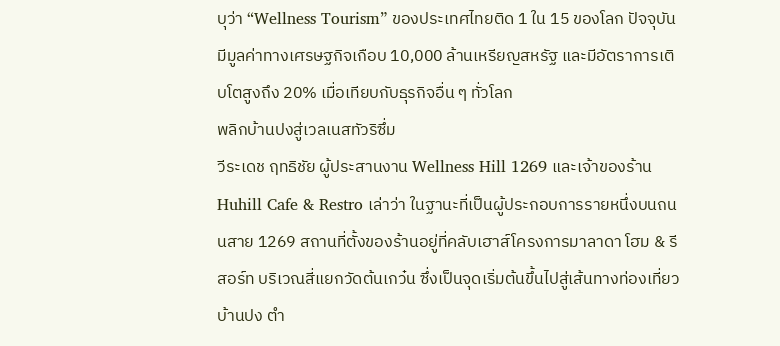บุว่า “Wellness Tourism” ของประเทศไทยติด 1 ใน 15 ของโลก ปัจจุบันมีมูลค่าทางเศรษฐกิจเกือบ 10,000 ล้านเหรียญสหรัฐ และมีอัตราการเติบโตสูงถึง 20% เมื่อเทียบกับธุรกิจอื่น ๆ ทั่วโลก
พลิกบ้านปงสู่เวลเนสทัวริซึ่ม
วีระเดช ฤทธิชัย ผู้ประสานงาน Wellness Hill 1269 และเจ้าของร้าน Huhill Cafe & Restro เล่าว่า ในฐานะที่เป็นผู้ประกอบการรายหนึ่งบนถนนสาย 1269 สถานที่ตั้งของร้านอยู่ที่คลับเฮาส์โครงการมาลาดา โฮม & รีสอร์ท บริเวณสี่แยกวัดต้นเกว๋น ซึ่งเป็นจุดเริ่มต้นขึ้นไปสู่เส้นทางท่องเที่ยวบ้านปง ตำ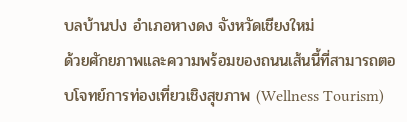บลบ้านปง อำเภอหางดง จังหวัดเชียงใหม่
ด้วยศักยภาพและความพร้อมของถนนเส้นนี้ที่สามารถตอบโจทย์การท่องเที่ยวเชิงสุขภาพ (Wellness Tourism)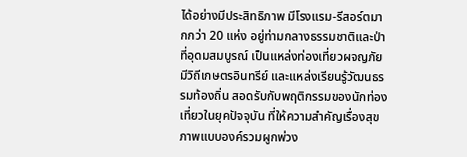ได้อย่างมีประสิทธิภาพ มีโรงแรม-รีสอร์ตมากกว่า 20 แห่ง อยู่ท่ามกลางธรรมชาติและป่าที่อุดมสมบูรณ์ เป็นแหล่งท่องเที่ยวผจญภัย มีวิถีเกษตรอินทรีย์ และแหล่งเรียนรู้วัฒนธรรมท้องถิ่น สอดรับกับพฤติกรรมของนักท่องเที่ยวในยุคปัจจุบัน ที่ให้ความสำคัญเรื่องสุขภาพแบบองค์รวมผูกพ่วง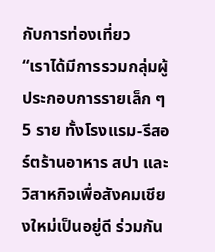กับการท่องเที่ยว
“เราได้มีการรวมกลุ่มผู้ประกอบการรายเล็ก ๆ 5 ราย ทั้งโรงแรม-รีสอร์ตร้านอาหาร สปา และวิสาหกิจเพื่อสังคมเชียงใหม่เป็นอยู่ดี ร่วมกัน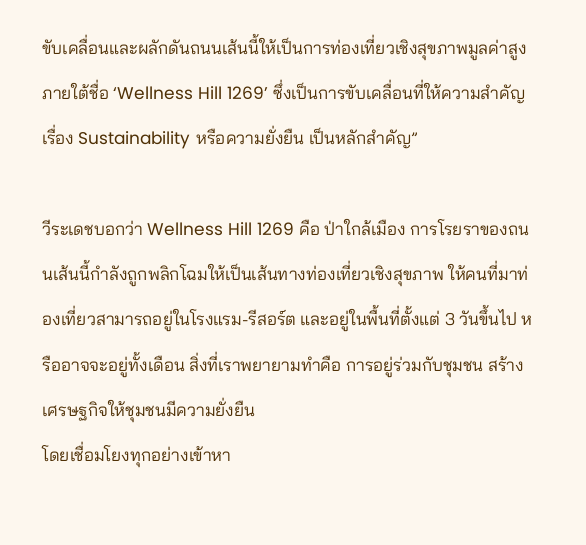ขับเคลื่อนและผลักดันถนนเส้นนี้ให้เป็นการท่องเที่ยวเชิงสุขภาพมูลค่าสูง ภายใต้ชื่อ ‘Wellness Hill 1269’ ซึ่งเป็นการขับเคลื่อนที่ให้ความสำคัญเรื่อง Sustainability หรือความยั่งยืน เป็นหลักสำคัญ”

วีระเดชบอกว่า Wellness Hill 1269 คือ ป่าใกล้เมือง การโรยราของถนนเส้นนี้กำลังถูกพลิกโฉมให้เป็นเส้นทางท่องเที่ยวเชิงสุขภาพ ให้คนที่มาท่องเที่ยวสามารถอยู่ในโรงแรม-รีสอร์ต และอยู่ในพื้นที่ตั้งแต่ 3 วันขึ้นไป หรืออาจจะอยู่ทั้งเดือน สิ่งที่เราพยายามทำคือ การอยู่ร่วมกับชุมชน สร้างเศรษฐกิจให้ชุมชนมีความยั่งยืน
โดยเชื่อมโยงทุกอย่างเข้าหา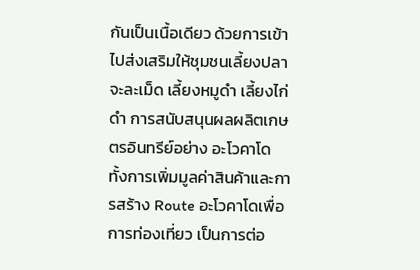กันเป็นเนื้อเดียว ด้วยการเข้าไปส่งเสริมให้ชุมชนเลี้ยงปลาจะละเม็ด เลี้ยงหมูดำ เลี้ยงไก่ดำ การสนับสนุนผลผลิตเกษตรอินทรีย์อย่าง อะโวคาโด ทั้งการเพิ่มมูลค่าสินค้าและการสร้าง Route อะโวคาโดเพื่อการท่องเที่ยว เป็นการต่อ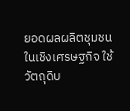ยอดผลผลิตชุมชนในเชิงเศรษฐกิจ ใช้วัตถุดิบ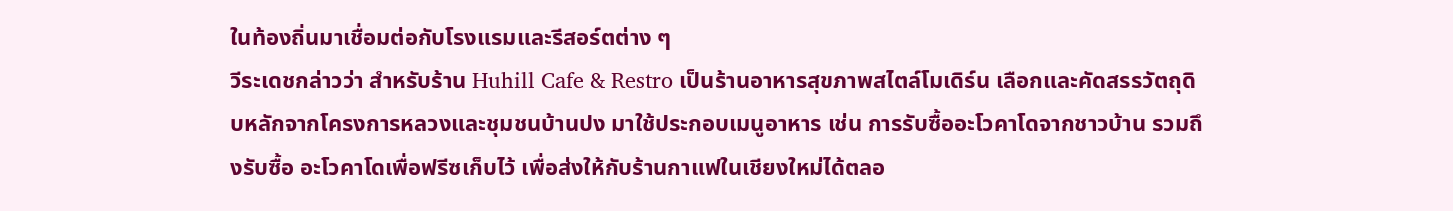ในท้องถิ่นมาเชื่อมต่อกับโรงแรมและรีสอร์ตต่าง ๆ
วีระเดชกล่าวว่า สำหรับร้าน Huhill Cafe & Restro เป็นร้านอาหารสุขภาพสไตล์โมเดิร์น เลือกและคัดสรรวัตถุดิบหลักจากโครงการหลวงและชุมชนบ้านปง มาใช้ประกอบเมนูอาหาร เช่น การรับซื้ออะโวคาโดจากชาวบ้าน รวมถึงรับซื้อ อะโวคาโดเพื่อฟรีซเก็บไว้ เพื่อส่งให้กับร้านกาแฟในเชียงใหม่ได้ตลอ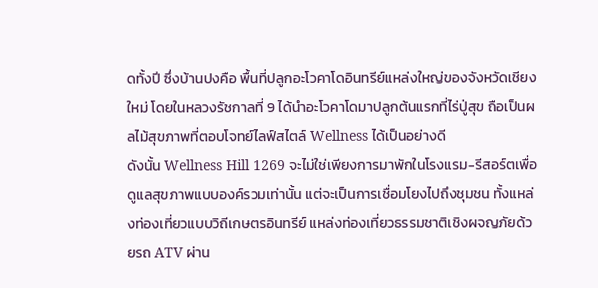ดทั้งปี ซึ่งบ้านปงคือ พื้นที่ปลูกอะโวคาโดอินทรีย์แหล่งใหญ่ของจังหวัดเชียงใหม่ โดยในหลวงรัชกาลที่ 9 ได้นำอะโวคาโดมาปลูกต้นแรกที่ไร่ปู่สุข ถือเป็นผลไม้สุขภาพที่ตอบโจทย์ไลฟ์สไตล์ Wellness ได้เป็นอย่างดี
ดังนั้น Wellness Hill 1269 จะไม่ใช่เพียงการมาพักในโรงแรม-รีสอร์ตเพื่อดูแลสุขภาพแบบองค์รวมเท่านั้น แต่จะเป็นการเชื่อมโยงไปถึงชุมชน ทั้งแหล่งท่องเที่ยวแบบวิถีเกษตรอินทรีย์ แหล่งท่องเที่ยวธรรมชาติเชิงผจญภัยด้วยรถ ATV ผ่าน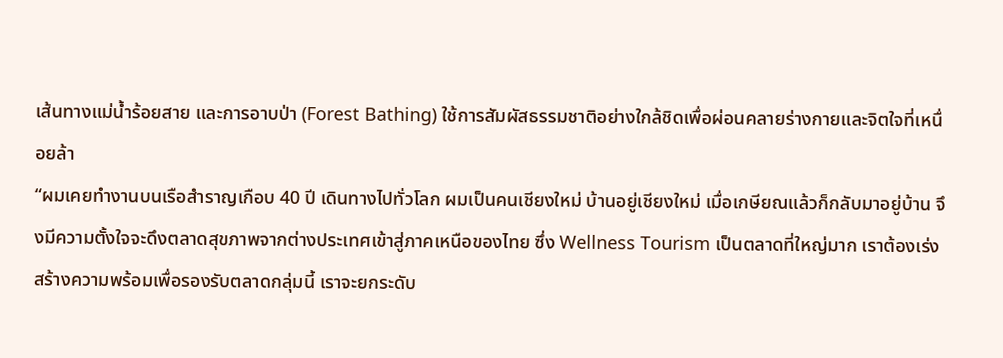เส้นทางแม่น้ำร้อยสาย และการอาบป่า (Forest Bathing) ใช้การสัมผัสธรรมชาติอย่างใกล้ชิดเพื่อผ่อนคลายร่างกายและจิตใจที่เหนื่อยล้า
“ผมเคยทำงานบนเรือสำราญเกือบ 40 ปี เดินทางไปทั่วโลก ผมเป็นคนเชียงใหม่ บ้านอยู่เชียงใหม่ เมื่อเกษียณแล้วก็กลับมาอยู่บ้าน จึงมีความตั้งใจจะดึงตลาดสุขภาพจากต่างประเทศเข้าสู่ภาคเหนือของไทย ซึ่ง Wellness Tourism เป็นตลาดที่ใหญ่มาก เราต้องเร่งสร้างความพร้อมเพื่อรองรับตลาดกลุ่มนี้ เราจะยกระดับ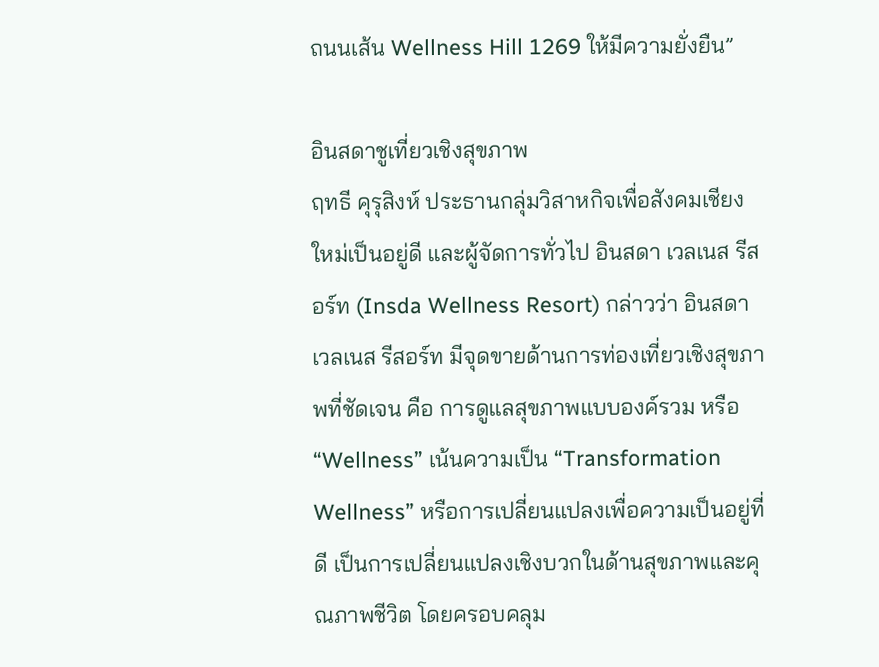ถนนเส้น Wellness Hill 1269 ให้มีความยั่งยืน”

อินสดาชูเที่ยวเชิงสุขภาพ
ฤทธี คุรุสิงห์ ประธานกลุ่มวิสาหกิจเพื่อสังคมเชียงใหม่เป็นอยู่ดี และผู้จัดการทั่วไป อินสดา เวลเนส รีสอร์ท (Insda Wellness Resort) กล่าวว่า อินสดา เวลเนส รีสอร์ท มีจุดขายด้านการท่องเที่ยวเชิงสุขภาพที่ชัดเจน คือ การดูแลสุขภาพแบบองค์รวม หรือ “Wellness” เน้นความเป็น “Transformation Wellness” หรือการเปลี่ยนแปลงเพื่อความเป็นอยู่ที่ดี เป็นการเปลี่ยนแปลงเชิงบวกในด้านสุขภาพและคุณภาพชีวิต โดยครอบคลุม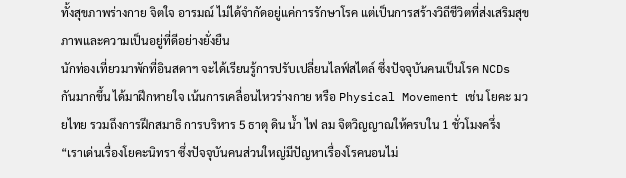ทั้งสุขภาพร่างกาย จิตใจ อารมณ์ ไม่ได้จำกัดอยู่แค่การรักษาโรค แต่เป็นการสร้างวิถีชีวิตที่ส่งเสริมสุขภาพและความเป็นอยู่ที่ดีอย่างยั่งยืน
นักท่องเที่ยวมาพักที่อินสดาฯ จะได้เรียนรู้การปรับเปลี่ยนไลฟ์สไตล์ ซึ่งปัจจุบันคนเป็นโรค NCDs กันมากขึ้น ได้มาฝึกหายใจ เน้นการเคลื่อนไหวร่างกาย หรือ Physical Movement เช่น โยคะ มวยไทย รวมถึงการฝึกสมาธิ การบริหาร 5 ธาตุ ดิน น้ำ ไฟ ลม จิตวิญญาณให้ครบใน 1 ชั่วโมงครึ่ง
“เราเด่นเรื่องโยคะนิทรา ซึ่งปัจจุบันคนส่วนใหญ่มีปัญหาเรื่องโรคนอนไม่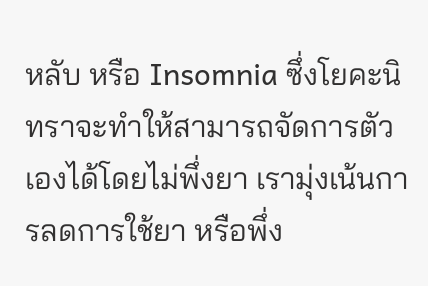หลับ หรือ Insomnia ซึ่งโยคะนิทราจะทำให้สามารถจัดการตัวเองได้โดยไม่พึ่งยา เรามุ่งเน้นการลดการใช้ยา หรือพึ่ง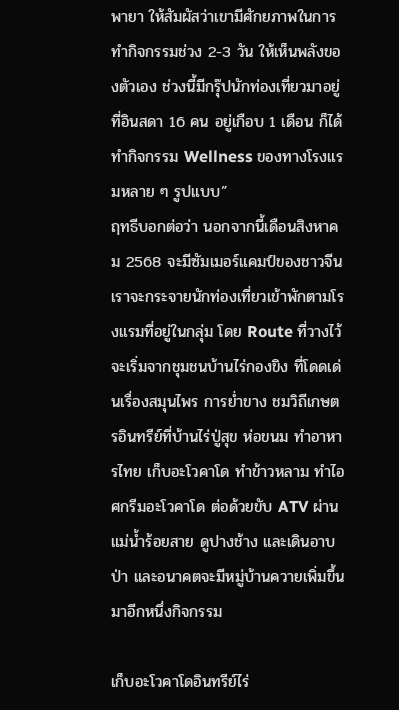พายา ให้สัมผัสว่าเขามีศักยภาพในการทำกิจกรรมช่วง 2-3 วัน ให้เห็นพลังของตัวเอง ช่วงนี้มีกรุ๊ปนักท่องเที่ยวมาอยู่ที่อินสดา 16 คน อยู่เกือบ 1 เดือน ก็ได้ทำกิจกรรม Wellness ของทางโรงแรมหลาย ๆ รูปแบบ”
ฤทธีบอกต่อว่า นอกจากนี้เดือนสิงหาคม 2568 จะมีซัมเมอร์แคมป์ของชาวจีน เราจะกระจายนักท่องเที่ยวเข้าพักตามโรงแรมที่อยู่ในกลุ่ม โดย Route ที่วางไว้ จะเริ่มจากชุมชนบ้านไร่กองขิง ที่โดดเด่นเรื่องสมุนไพร การย่ำขาง ชมวิถีเกษตรอินทรีย์ที่บ้านไร่ปู่สุข ห่อขนม ทำอาหารไทย เก็บอะโวคาโด ทำข้าวหลาม ทำไอศกรีมอะโวคาโด ต่อด้วยขับ ATV ผ่านแม่น้ำร้อยสาย ดูปางช้าง และเดินอาบป่า และอนาคตจะมีหมู่บ้านควายเพิ่มขึ้นมาอีกหนึ่งกิจกรรม

เก็บอะโวคาโดอินทรีย์ไร่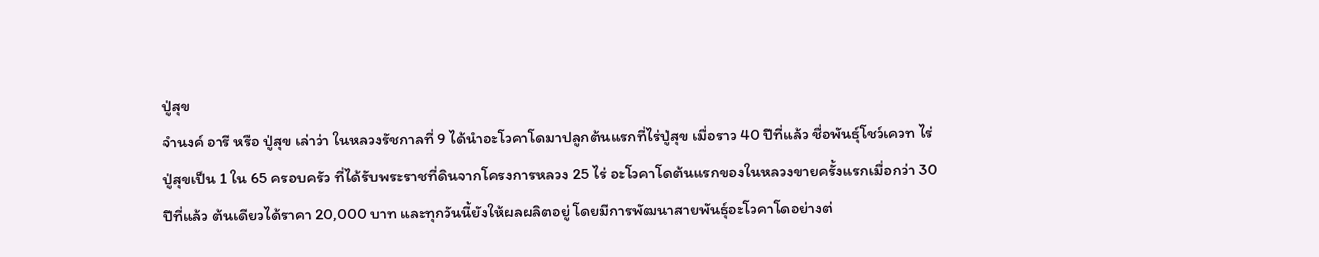ปู่สุข
จำนงค์ อารี หรือ ปู่สุข เล่าว่า ในหลวงรัชกาลที่ 9 ได้นำอะโวคาโดมาปลูกต้นแรกที่ไร่ปู่สุข เมื่อราว 40 ปีที่แล้ว ชื่อพันธุ์โชว์เควท ไร่ปู่สุขเป็น 1 ใน 65 ครอบครัว ที่ได้รับพระราชที่ดินจากโครงการหลวง 25 ไร่ อะโวคาโดต้นแรกของในหลวงขายครั้งแรกเมื่อกว่า 30 ปีที่แล้ว ต้นเดียวได้ราคา 20,000 บาท และทุกวันนี้ยังให้ผลผลิตอยู่ โดยมีการพัฒนาสายพันธุ์อะโวคาโดอย่างต่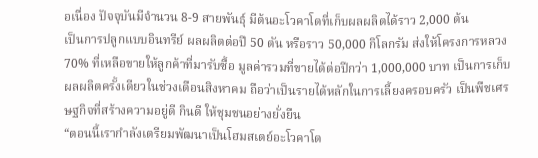อเนื่อง ปัจจุบันมีจำนวน 8-9 สายพันธุ์ มีต้นอะโวคาโดที่เก็บผลผลิตได้ราว 2,000 ต้น
เป็นการปลูกแบบอินทรีย์ ผลผลิตต่อปี 50 ตัน หรือราว 50,000 กิโลกรัม ส่งให้โครงการหลวง 70% ที่เหลือขายให้ลูกค้าที่มารับซื้อ มูลค่ารวมที่ขายได้ต่อปีกว่า 1,000,000 บาท เป็นการเก็บผลผลิตครั้งเดียวในช่วงเดือนสิงหาคม ถือว่าเป็นรายได้หลักในการเลี้ยงครอบครัว เป็นพืชเศรษฐกิจที่สร้างความอยู่ดี กินดี ให้ชุมชนอย่างยั่งยืน
“ตอนนี้เรากำลังเตรียมพัฒนาเป็นโฮมสเตย์อะโวคาโด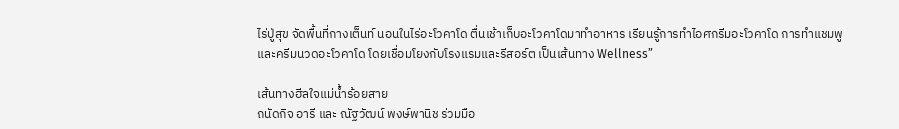ไร่ปู่สุข จัดพื้นที่กางเต็นท์ นอนในไร่อะโวคาโด ตื่นเช้าเก็บอะโวคาโดมาทำอาหาร เรียนรู้การทำไอศกรีมอะโวคาโด การทำแชมพูและครีมนวดอะโวคาโด โดยเชื่อมโยงกับโรงแรมและรีสอร์ต เป็นเส้นทาง Wellness”

เส้นทางฮีลใจแม่น้ำร้อยสาย
ถนัดกิจ อารี และ ณัฐวัฒน์ พงษ์พานิช ร่วมมือ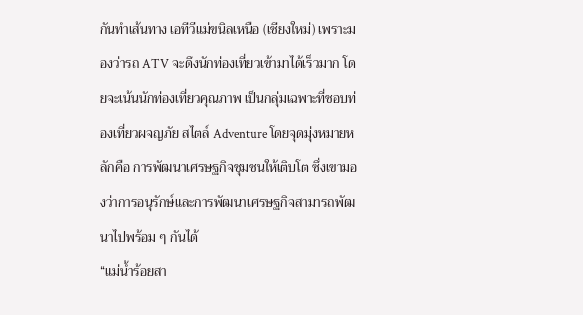กันทำเส้นทาง เอทีวีแม่ขนิลเหนือ (เชียงใหม่) เพราะมองว่ารถ ATV จะดึงนักท่องเที่ยวเข้ามาได้เร็วมาก โดยจะเน้นนักท่องเที่ยวคุณภาพ เป็นกลุ่มเฉพาะที่ชอบท่องเที่ยวผจญภัย สไตล์ Adventure โดยจุดมุ่งหมายหลักคือ การพัฒนาเศรษฐกิจชุมชนให้เติบโต ซึ่งเขามองว่าการอนุรักษ์และการพัฒนาเศรษฐกิจสามารถพัฒนาไปพร้อม ๆ กันได้
“แม่น้ำร้อยสา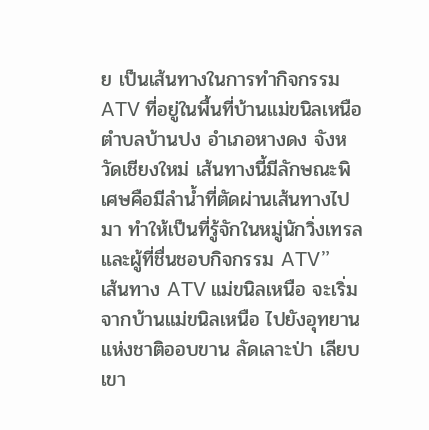ย เป็นเส้นทางในการทำกิจกรรม ATV ที่อยู่ในพื้นที่บ้านแม่ขนิลเหนือ ตำบลบ้านปง อำเภอหางดง จังหวัดเชียงใหม่ เส้นทางนี้มีลักษณะพิเศษคือมีลำน้ำที่ตัดผ่านเส้นทางไปมา ทำให้เป็นที่รู้จักในหมู่นักวิ่งเทรลและผู้ที่ชื่นชอบกิจกรรม ATV”
เส้นทาง ATV แม่ขนิลเหนือ จะเริ่มจากบ้านแม่ขนิลเหนือ ไปยังอุทยานแห่งชาติออบขาน ลัดเลาะป่า เลียบเขา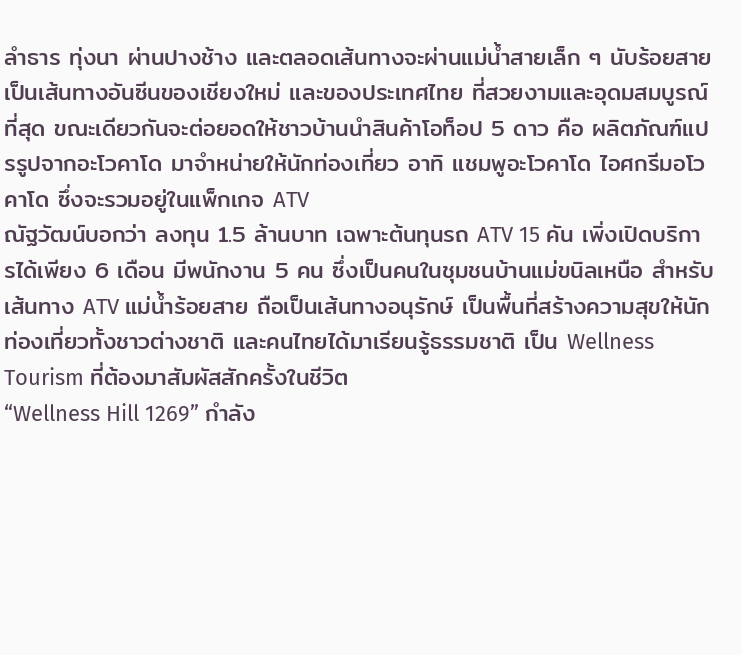ลำธาร ทุ่งนา ผ่านปางช้าง และตลอดเส้นทางจะผ่านแม่น้ำสายเล็ก ๆ นับร้อยสาย เป็นเส้นทางอันซีนของเชียงใหม่ และของประเทศไทย ที่สวยงามและอุดมสมบูรณ์ที่สุด ขณะเดียวกันจะต่อยอดให้ชาวบ้านนำสินค้าโอท็อป 5 ดาว คือ ผลิตภัณฑ์แปรรูปจากอะโวคาโด มาจำหน่ายให้นักท่องเที่ยว อาทิ แชมพูอะโวคาโด ไอศกรีมอโวคาโด ซึ่งจะรวมอยู่ในแพ็กเกจ ATV
ณัฐวัฒน์บอกว่า ลงทุน 1.5 ล้านบาท เฉพาะต้นทุนรถ ATV 15 คัน เพิ่งเปิดบริการได้เพียง 6 เดือน มีพนักงาน 5 คน ซึ่งเป็นคนในชุมชนบ้านแม่ขนิลเหนือ สำหรับเส้นทาง ATV แม่น้ำร้อยสาย ถือเป็นเส้นทางอนุรักษ์ เป็นพื้นที่สร้างความสุขให้นักท่องเที่ยวทั้งชาวต่างชาติ และคนไทยได้มาเรียนรู้ธรรมชาติ เป็น Wellness Tourism ที่ต้องมาสัมผัสสักครั้งในชีวิต
“Wellness Hill 1269” กำลัง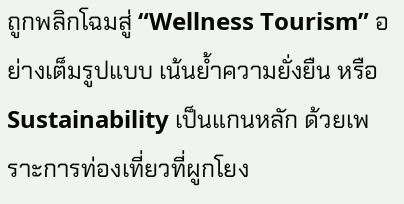ถูกพลิกโฉมสู่ “Wellness Tourism” อย่างเต็มรูปแบบ เน้นย้ำความยั่งยืน หรือ Sustainability เป็นแกนหลัก ด้วยเพราะการท่องเที่ยวที่ผูกโยง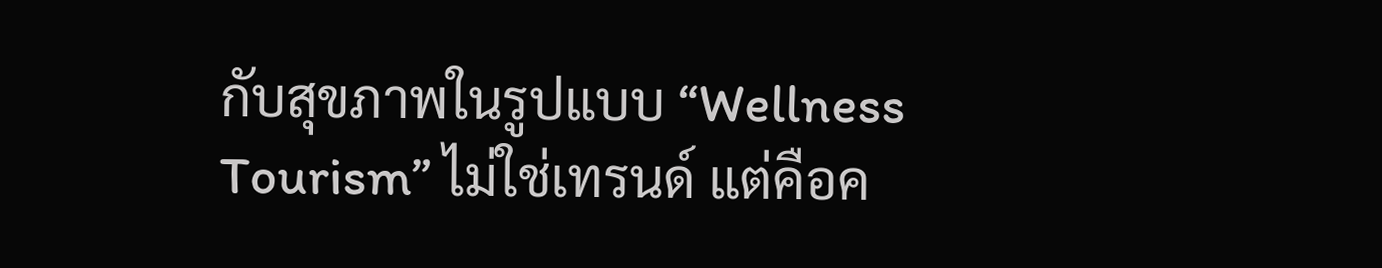กับสุขภาพในรูปแบบ “Wellness Tourism” ไม่ใช่เทรนด์ แต่คือค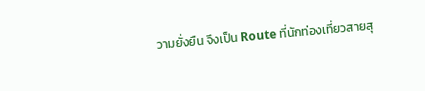วามยั่งยืน จึงเป็น Route ที่นักท่องเที่ยวสายสุ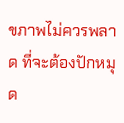ขภาพไม่ควรพลาด ที่จะต้องปักหมุด